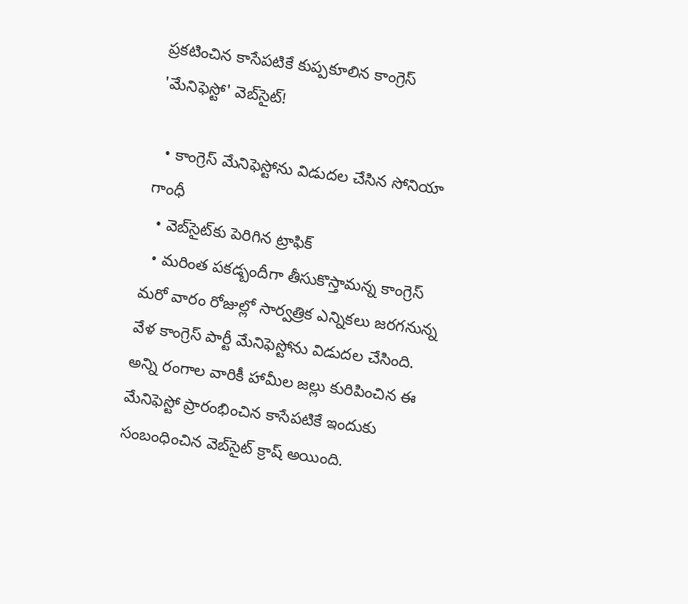ప్రకటించిన కాసేపటికే కుప్పకూలిన కాంగ్రెస్ 'మేనిఫెస్టో' వెబ్‌సైట్!

  • కాంగ్రెస్ మేనిఫెస్టోను విడుదల చేసిన సోనియా గాంధీ
  • వెబ్‌సైట్‌కు పెరిగిన ట్రాఫిక్
  • మరింత పకడ్బందీగా తీసుకొస్తామన్న కాంగ్రెస్
మరో వారం రోజుల్లో సార్వత్రిక ఎన్నికలు జరగనున్న వేళ కాంగ్రెస్ పార్టీ మేనిఫెస్టోను విడుదల చేసింది. అన్ని రంగాల వారికీ హామీల జల్లు కురిపించిన ఈ మేనిఫెస్టో ప్రారంభించిన కాసేపటికే ఇందుకు సంబంధించిన వెబ్‌సైట్ క్రాష్ అయింది.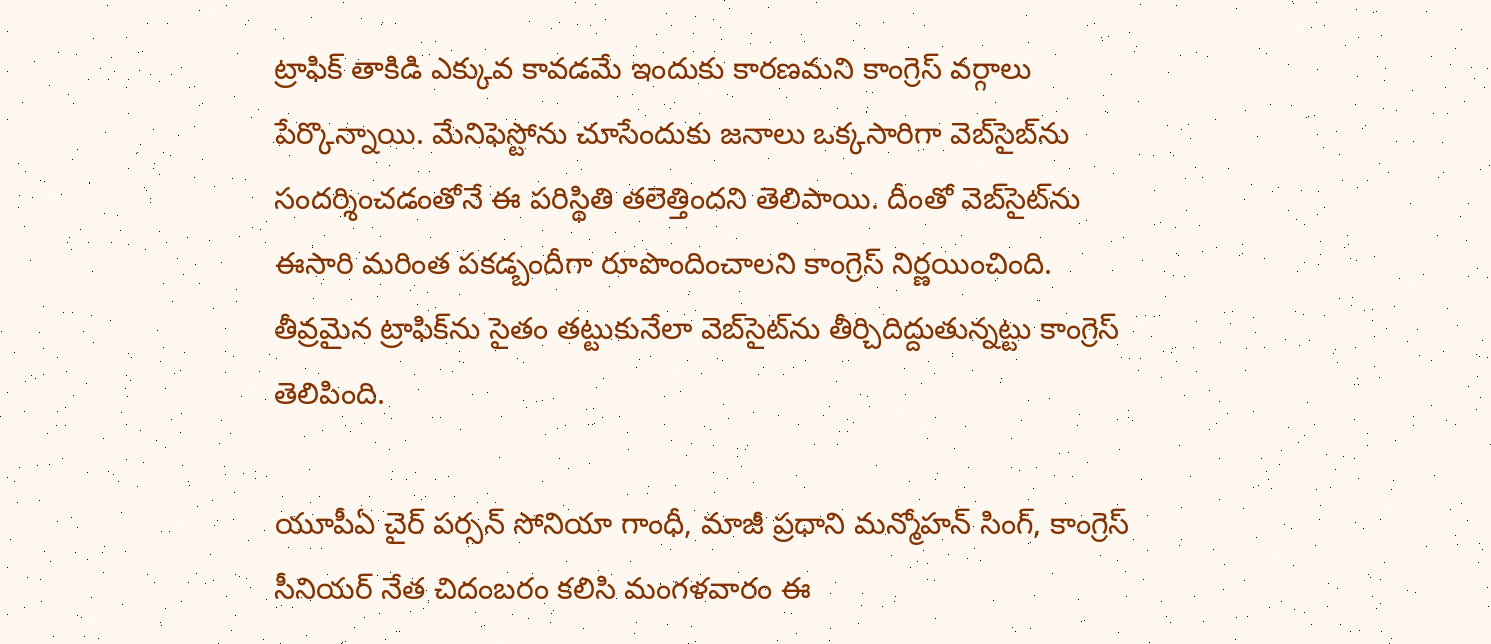ట్రాఫిక్ తాకిడి ఎక్కువ కావడమే ఇందుకు కారణమని కాంగ్రెస్ వర్గాలు పేర్కొన్నాయి. మేనిఫెస్టోను చూసేందుకు జనాలు ఒక్కసారిగా వెబ్‌సైబ్‌ను సందర్శించడంతోనే ఈ పరిస్థితి తలెత్తిందని తెలిపాయి. దీంతో వెబ్‌సైట్‌ను ఈసారి మరింత పకడ్బందీగా రూపొందించాలని కాంగ్రెస్ నిర్ణయించింది. తీవ్రమైన ట్రాఫిక్‌ను సైతం తట్టుకునేలా వెబ్‌సైట్‌ను తీర్చిదిద్దుతున్నట్టు కాంగ్రెస్ తెలిపింది.

యూపీఏ చైర్ పర్సన్ సోనియా గాంధీ, మాజీ ప్రధాని మన్మోహన్ సింగ్, కాంగ్రెస్ సీనియర్ నేత చిదంబరం కలిసి మంగళవారం ఈ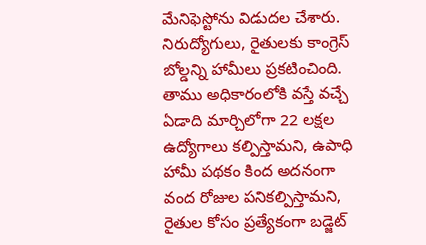మేనిఫెస్టోను విడుదల చేశారు. నిరుద్యోగులు, రైతులకు కాంగ్రెస్ బోల్డన్ని హామీలు ప్రకటించింది. తాము అధికారంలోకి వస్తే వచ్చే ఏడాది మార్చిలోగా 22 లక్షల ఉద్యోగాలు కల్పిస్తామని, ఉపాధి హామీ పథకం కింద అదనంగా వంద రోజుల పనికల్పిస్తామని, రైతుల కోసం ప్రత్యేకంగా బడ్జెట్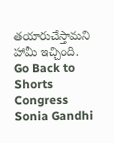తయారుచేస్తామని హామీ ఇచ్చింది.
Go Back to Shorts
Congress
Sonia Gandhi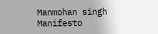Manmohan singh
Manifesto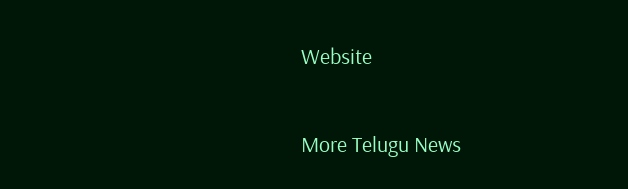Website

More Telugu News